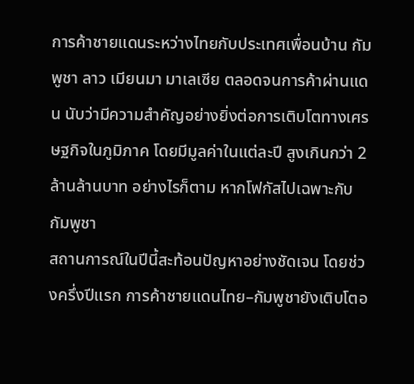การค้าชายแดนระหว่างไทยกับประเทศเพื่อนบ้าน กัมพูชา ลาว เมียนมา มาเลเซีย ตลอดจนการค้าผ่านแดน นับว่ามีความสำคัญอย่างยิ่งต่อการเติบโตทางเศรษฐกิจในภูมิภาค โดยมีมูลค่าในแต่ละปี สูงเกินกว่า 2 ล้านล้านบาท อย่างไรก็ตาม หากโฟกัสไปเฉพาะกับ กัมพูชา
สถานการณ์ในปีนี้สะท้อนปัญหาอย่างชัดเจน โดยช่วงครึ่งปีแรก การค้าชายแดนไทย–กัมพูชายังเติบโตอ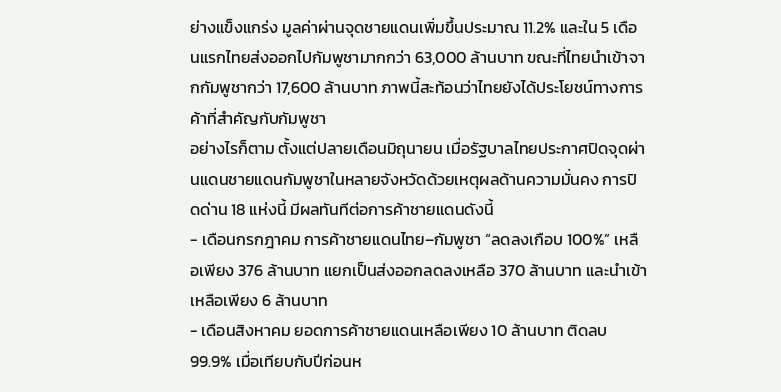ย่างแข็งแกร่ง มูลค่าผ่านจุดชายแดนเพิ่มขึ้นประมาณ 11.2% และใน 5 เดือนแรกไทยส่งออกไปกัมพูชามากกว่า 63,000 ล้านบาท ขณะที่ไทยนำเข้าจากกัมพูชากว่า 17,600 ล้านบาท ภาพนี้สะท้อนว่าไทยยังได้ประโยชน์ทางการค้าที่สำคัญกับกัมพูชา
อย่างไรก็ตาม ตั้งแต่ปลายเดือนมิถุนายน เมื่อรัฐบาลไทยประกาศปิดจุดผ่านแดนชายแดนกัมพูชาในหลายจังหวัดด้วยเหตุผลด้านความมั่นคง การปิดด่าน 18 แห่งนี้ มีผลทันทีต่อการค้าชายแดนดังนี้
- เดือนกรกฎาคม การค้าชายแดนไทย–กัมพูชา “ลดลงเกือบ 100%” เหลือเพียง 376 ล้านบาท แยกเป็นส่งออกลดลงเหลือ 370 ล้านบาท และนำเข้าเหลือเพียง 6 ล้านบาท
- เดือนสิงหาคม ยอดการค้าชายแดนเหลือเพียง 10 ล้านบาท ติดลบ 99.9% เมื่อเทียบกับปีก่อนห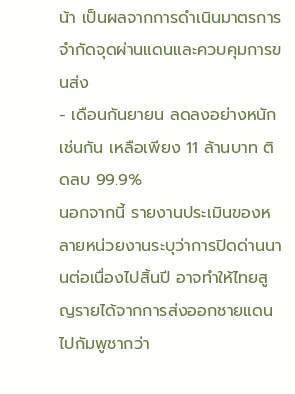น้า เป็นผลจากการดำเนินมาตรการจำกัดจุดผ่านแดนและควบคุมการขนส่ง
- เดือนกันยายน ลดลงอย่างหนักเช่นกัน เหลือเพียง 11 ล้านบาท ติดลบ 99.9%
นอกจากนี้ รายงานประเมินของหลายหน่วยงานระบุว่าการปิดด่านนานต่อเนื่องไปสิ้นปี อาจทำให้ไทยสูญรายได้จากการส่งออกชายแดนไปกัมพูชากว่า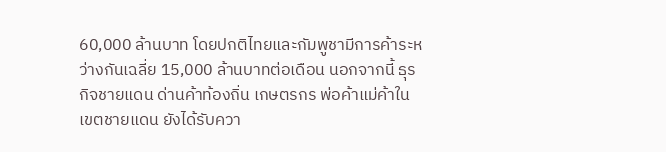60,000 ล้านบาท โดยปกติไทยและกัมพูชามีการค้าระหว่างกันเฉลี่ย 15,000 ล้านบาทต่อเดือน นอกจากนี้ ธุรกิจชายแดน ด่านค้าท้องถิ่น เกษตรกร พ่อค้าแม่ค้าในเขตชายแดน ยังได้รับควา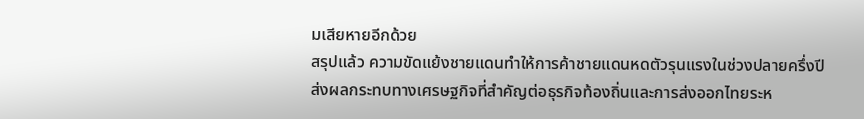มเสียหายอีกด้วย
สรุปแล้ว ความขัดแย้งชายแดนทำให้การค้าชายแดนหดตัวรุนแรงในช่วงปลายครึ่งปี ส่งผลกระทบทางเศรษฐกิจที่สำคัญต่อธุรกิจท้องถิ่นและการส่งออกไทยระห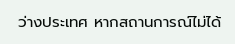ว่างประเทศ หากสถานการณ์ไม่ได้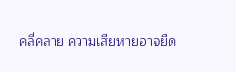คลี่คลาย ความเสียหายอาจยืด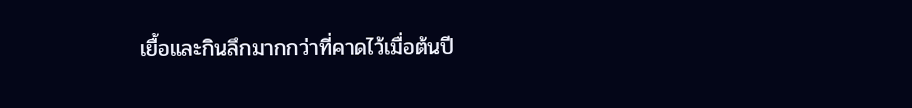เยื้อและกินลึกมากกว่าที่คาดไว้เมื่อต้นปี